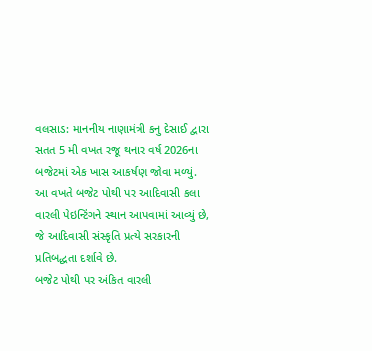વલસાડ: માનનીય નાણામંત્રી કનુ દેસાઈ દ્વારા સતત 5 મી વખત રજૂ થનાર વર્ષ 2026ના બજેટમાં એક ખાસ આકર્ષણ જોવા મળ્યું. આ વખતે બજેટ પોથી પર આદિવાસી કલા વારલી પેઇન્ટિંગને સ્થાન આપવામાં આવ્યું છે, જે આદિવાસી સંસ્કૃતિ પ્રત્યે સરકારની પ્રતિબદ્ધતા દર્શાવે છે.
બજેટ પોથી પર અંકિત વારલી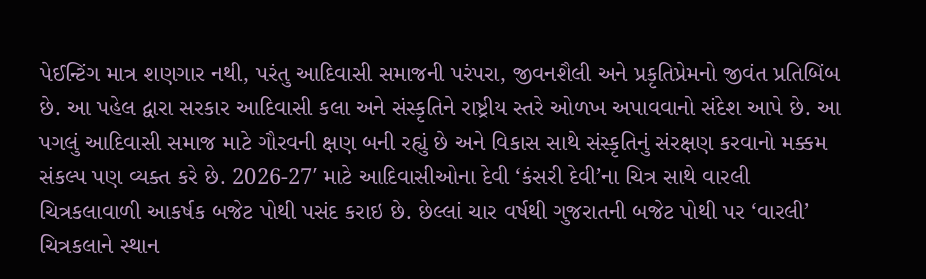પેઈન્ટિંગ માત્ર શણગાર નથી, પરંતુ આદિવાસી સમાજની પરંપરા, જીવનશૈલી અને પ્રકૃતિપ્રેમનો જીવંત પ્રતિબિંબ છે. આ પહેલ દ્વારા સરકાર આદિવાસી કલા અને સંસ્કૃતિને રાષ્ટ્રીય સ્તરે ઓળખ અપાવવાનો સંદેશ આપે છે. આ પગલું આદિવાસી સમાજ માટે ગૌરવની ક્ષણ બની રહ્યું છે અને વિકાસ સાથે સંસ્કૃતિનું સંરક્ષણ કરવાનો મક્કમ સંકલ્પ પણ વ્યક્ત કરે છે. 2026-27′ માટે આદિવાસીઓના દેવી ‘કંસરી દેવી’ના ચિત્ર સાથે વારલી ચિત્રકલાવાળી આકર્ષક બજેટ પોથી પસંદ કરાઇ છે. છેલ્લાં ચાર વર્ષથી ગુજરાતની બજેટ પોથી પર ‘વારલી’ ચિત્રકલાને સ્થાન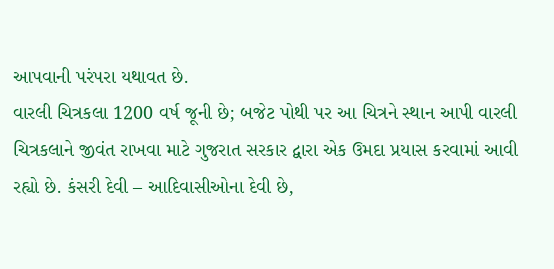આપવાની પરંપરા યથાવત છે.
વારલી ચિત્રકલા 1200 વર્ષ જૂની છે; બજેટ પોથી પર આ ચિત્રને સ્થાન આપી વારલી ચિત્રકલાને જીવંત રાખવા માટે ગુજરાત સરકાર દ્વારા એક ઉમદા પ્રયાસ કરવામાં આવી રહ્યો છે. કંસરી દેવી – આદિવાસીઓના દેવી છે,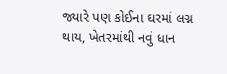જ્યારે પણ કોઈના ઘરમાં લગ્ન થાય, ખેતરમાંથી નવું ધાન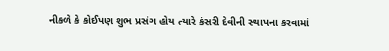નીકળે કે કોઈપણ શુભ પ્રસંગ હોય ત્યારે કંસરી દેવીની સ્થાપના કરવામાં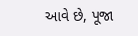આવે છે, પૂજા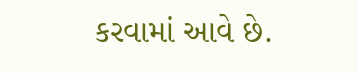કરવામાં આવે છે.